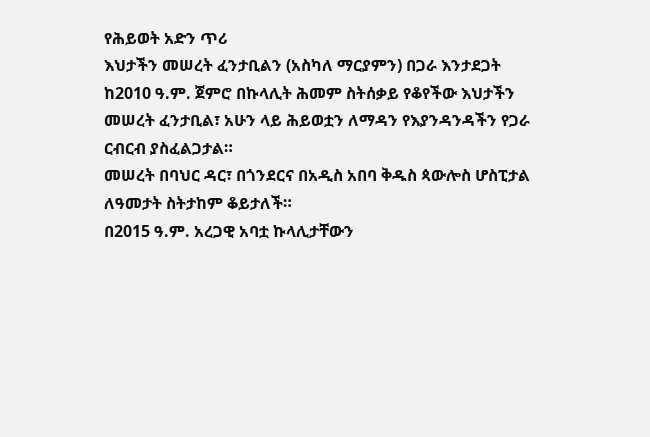የሕይወት አድን ጥሪ
እህታችን መሠረት ፈንታቢልን (አስካለ ማርያምን) በጋራ እንታደጋት
ከ2010 ዓ.ም. ጀምሮ በኩላሊት ሕመም ስትሰቃይ የቆየችው እህታችን መሠረት ፈንታቢል፣ አሁን ላይ ሕይወቷን ለማዳን የእያንዳንዳችን የጋራ ርብርብ ያስፈልጋታል።
መሠረት በባህር ዳር፣ በጎንደርና በአዲስ አበባ ቅዱስ ጳውሎስ ሆስፒታል ለዓመታት ስትታከም ቆይታለች።
በ2015 ዓ.ም. አረጋዊ አባቷ ኩላሊታቸውን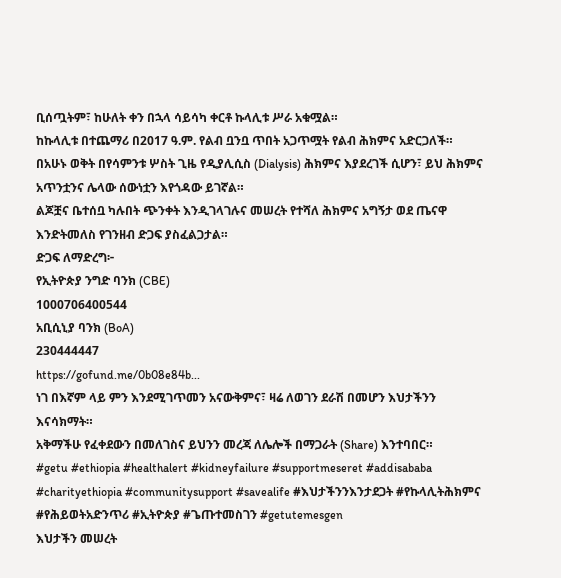ቢሰጧትም፣ ከሁለት ቀን በኋላ ሳይሳካ ቀርቶ ኩላሊቱ ሥራ አቁሟል።
ከኩላሊቱ በተጨማሪ በ2017 ዓ.ም. የልብ ቧንቧ ጥበት አጋጥሟት የልብ ሕክምና አድርጋለች።
በአሁኑ ወቅት በየሳምንቱ ሦስት ጊዜ የዲያሊሲስ (Dialysis) ሕክምና እያደረገች ሲሆን፣ ይህ ሕክምና አጥንቷንና ሌላው ሰውነቷን እየጎዳው ይገኛል።
ልጆቿና ቤተሰቧ ካሉበት ጭንቀት እንዲገላገሉና መሠረት የተሻለ ሕክምና አግኝታ ወደ ጤናዋ እንድትመለስ የገንዘብ ድጋፍ ያስፈልጋታል።
ድጋፍ ለማድረግ፦
የኢትዮጵያ ንግድ ባንክ (CBE)
1000706400544
አቢሲኒያ ባንክ (BoA)
230444447
https://gofund.me/0b08e84b...
ነገ በእኛም ላይ ምን እንደሚገጥመን አናውቅምና፣ ዛሬ ለወገን ደራሽ በመሆን እህታችንን እናሳክማት።
አቅማችሁ የፈቀደውን በመለገስና ይህንን መረጃ ለሌሎች በማጋራት (Share) እንተባበር።
#getu #ethiopia #healthalert #kidneyfailure #supportmeseret #addisababa #charityethiopia #communitysupport #savealife #እህታችንንእንታደጋት #የኩላሊትሕክምና #የሕይወትአድንጥሪ #ኢትዮጵያ #ጌጡተመስገን #getutemesgen
እህታችን መሠረት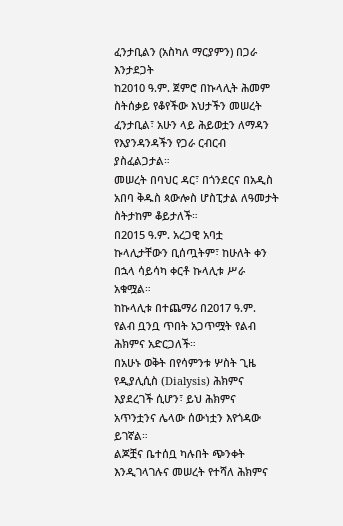ፈንታቢልን (አስካለ ማርያምን) በጋራ እንታደጋት
ከ2010 ዓ.ም. ጀምሮ በኩላሊት ሕመም ስትሰቃይ የቆየችው እህታችን መሠረት ፈንታቢል፣ አሁን ላይ ሕይወቷን ለማዳን የእያንዳንዳችን የጋራ ርብርብ ያስፈልጋታል።
መሠረት በባህር ዳር፣ በጎንደርና በአዲስ አበባ ቅዱስ ጳውሎስ ሆስፒታል ለዓመታት ስትታከም ቆይታለች።
በ2015 ዓ.ም. አረጋዊ አባቷ ኩላሊታቸውን ቢሰጧትም፣ ከሁለት ቀን በኋላ ሳይሳካ ቀርቶ ኩላሊቱ ሥራ አቁሟል።
ከኩላሊቱ በተጨማሪ በ2017 ዓ.ም. የልብ ቧንቧ ጥበት አጋጥሟት የልብ ሕክምና አድርጋለች።
በአሁኑ ወቅት በየሳምንቱ ሦስት ጊዜ የዲያሊሲስ (Dialysis) ሕክምና እያደረገች ሲሆን፣ ይህ ሕክምና አጥንቷንና ሌላው ሰውነቷን እየጎዳው ይገኛል።
ልጆቿና ቤተሰቧ ካሉበት ጭንቀት እንዲገላገሉና መሠረት የተሻለ ሕክምና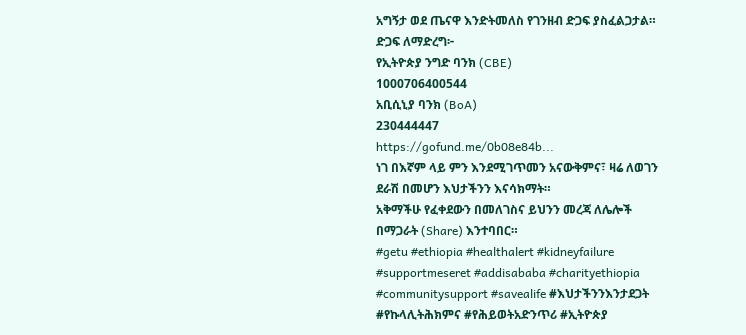አግኝታ ወደ ጤናዋ እንድትመለስ የገንዘብ ድጋፍ ያስፈልጋታል።
ድጋፍ ለማድረግ፦
የኢትዮጵያ ንግድ ባንክ (CBE)
1000706400544
አቢሲኒያ ባንክ (BoA)
230444447
https://gofund.me/0b08e84b...
ነገ በእኛም ላይ ምን እንደሚገጥመን አናውቅምና፣ ዛሬ ለወገን ደራሽ በመሆን እህታችንን እናሳክማት።
አቅማችሁ የፈቀደውን በመለገስና ይህንን መረጃ ለሌሎች በማጋራት (Share) እንተባበር።
#getu #ethiopia #healthalert #kidneyfailure #supportmeseret #addisababa #charityethiopia #communitysupport #savealife #እህታችንንእንታደጋት #የኩላሊትሕክምና #የሕይወትአድንጥሪ #ኢትዮጵያ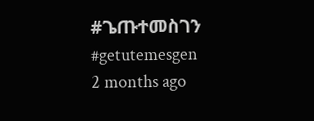#ጌጡተመስገን #getutemesgen
2 months ago